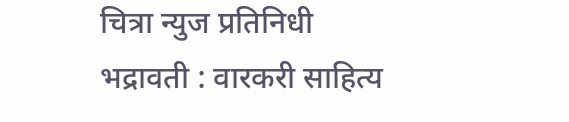चित्रा न्युज प्रतिनिधी
भद्रावती : वारकरी साहित्य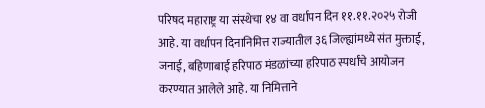परिषद महाराष्ट्र या संस्थेचा १४ वा वर्धापन दिन ११.११.२०२५ रोजी आहे. या वर्धापन दिनानिमित्त राज्यातील ३६ जिल्ह्यांमध्ये संत मुक्ताई, जनाई, बहिणाबाई हरिपाठ मंडळांच्या हरिपाठ स्पर्धांचे आयोजन करण्यात आलेले आहे. या निमित्ताने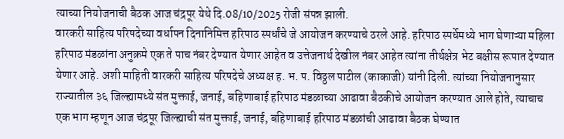त्याच्या नियोजनाची बैठक आज चंद्रपूर येथे दि.08/10/2025 रोजी संपन्न झाली.
वारकरी साहित्य परिषदेच्या वर्धापन दिनानिमित्त हरिपाठ स्पर्धांचे जे आयोजन करण्याचे ठरले आहे. हरिपाठ स्पर्धेमध्ये भाग घेणाऱ्या महिला हरिपाठ मंडळांना अनुक्रमे एक ते पाच नंबर देण्यात येणार आहेत व उत्तेजनार्थ देखील नंबर आहेत त्यांना तीर्थक्षेत्र भेट बक्षीस रूपात देण्यात येणार आहे. अशी माहिती वारकरी साहित्य परिषदेचे अध्यक्ष ह. भ. प. विठ्ठल पाटील (काकाजी) यांनी दिली. त्यांच्या नियोजनानुसार राज्यातील ३६ जिल्ह्यामध्ये संत मुक्ताई, जनाई, बहिणाबाई हरिपाठ मंडळाच्या आढावा बैठकीचे आयोजन करण्यात आले होते, त्याचाच एक भाग म्हणून आज चंद्रपूर जिल्ह्याची संत मुक्ताई, जनाई, बहिणाबाई हरिपाठ मंडळांची आढावा बैठक घेण्यात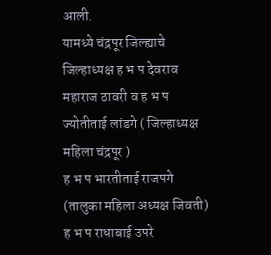आली.
यामध्ये चंद्रपूर जिल्ह्याचे जिल्हाध्यक्ष ह भ प देवराव महाराज ठावरी व ह भ प ज्योतीताई लांडगे ( जिल्हाध्यक्ष महिला चंद्रपूर )
ह भ प भारतीताई राजपगे (तालुका महिला अध्यक्ष जिवती) ह भ प राधाबाई उपरे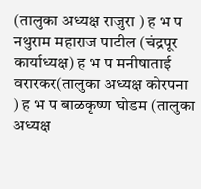(तालुका अध्यक्ष राजुरा ) ह भ प नथुराम महाराज पाटील (चंद्रपूर कार्याध्यक्ष) ह भ प मनीषाताई वरारकर(तालुका अध्यक्ष कोरपना ) ह भ प बाळकृष्ण घोडम (तालुका अध्यक्ष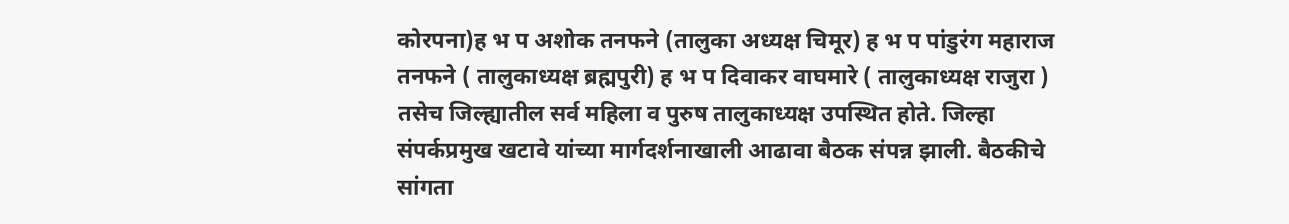कोरपना)ह भ प अशोक तनफने (तालुका अध्यक्ष चिमूर) ह भ प पांडुरंग महाराज तनफने ( तालुकाध्यक्ष ब्रह्मपुरी) ह भ प दिवाकर वाघमारे ( तालुकाध्यक्ष राजुरा ) तसेच जिल्ह्यातील सर्व महिला व पुरुष तालुकाध्यक्ष उपस्थित होते. जिल्हा संपर्कप्रमुख खटावे यांच्या मार्गदर्शनाखाली आढावा बैठक संपन्न झाली. बैठकीचे सांगता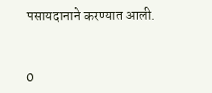पसायदानाने करण्यात आली.


0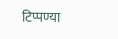टिप्पण्या